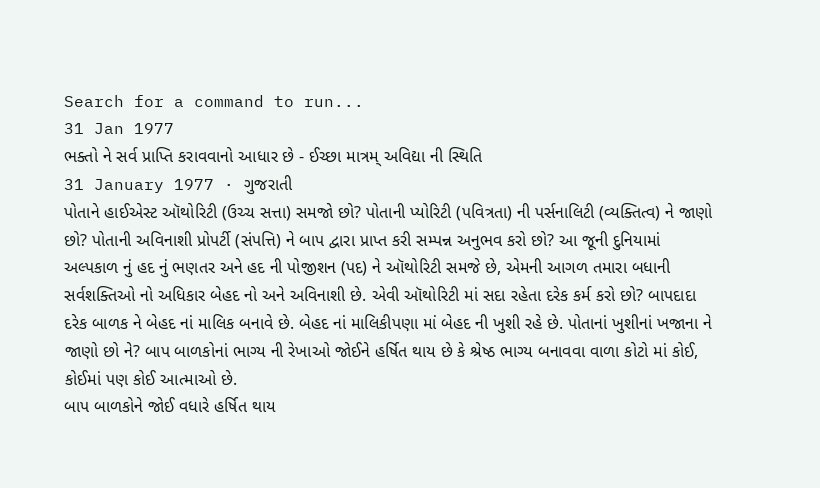Search for a command to run...
31 Jan 1977
ભક્તો ને સર્વ પ્રાપ્તિ કરાવવાનો આધાર છે - ઈચ્છા માત્રમ્ અવિદ્યા ની સ્થિતિ
31 January 1977 · ગુજરાતી
પોતાને હાઈએસ્ટ ઑથોરિટી (ઉચ્ચ સત્તા) સમજો છો? પોતાની પ્યોરિટી (પવિત્રતા) ની પર્સનાલિટી (વ્યક્તિત્વ) ને જાણો છો? પોતાની અવિનાશી પ્રોપર્ટી (સંપત્તિ) ને બાપ દ્વારા પ્રાપ્ત કરી સમ્પન્ન અનુભવ કરો છો? આ જૂની દુનિયામાં અલ્પકાળ નું હદ નું ભણતર અને હદ ની પોજીશન (પદ) ને ઑથોરિટી સમજે છે, એમની આગળ તમારા બધાની સર્વશક્તિઓ નો અધિકાર બેહદ નો અને અવિનાશી છે. એવી ઑથોરિટી માં સદા રહેતા દરેક કર્મ કરો છો? બાપદાદા દરેક બાળક ને બેહદ નાં માલિક બનાવે છે. બેહદ નાં માલિકીપણા માં બેહદ ની ખુશી રહે છે. પોતાનાં ખુશીનાં ખજાના ને જાણો છો ને? બાપ બાળકોનાં ભાગ્ય ની રેખાઓ જોઈને હર્ષિત થાય છે કે શ્રેષ્ઠ ભાગ્ય બનાવવા વાળા કોટો માં કોઈ, કોઈમાં પણ કોઈ આત્માઓ છે.
બાપ બાળકોને જોઈ વધારે હર્ષિત થાય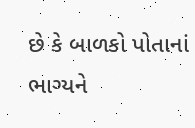છે કે બાળકો પોતાનાં ભાગ્યને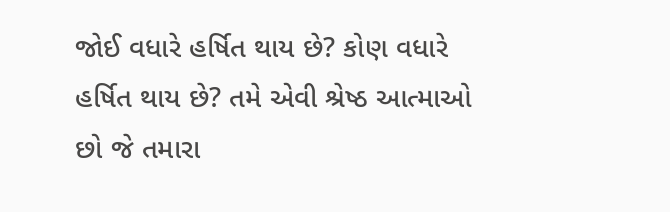જોઈ વધારે હર્ષિત થાય છે? કોણ વધારે હર્ષિત થાય છે? તમે એવી શ્રેષ્ઠ આત્માઓ છો જે તમારા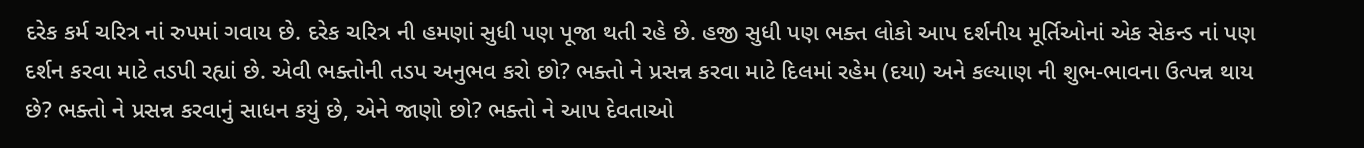દરેક કર્મ ચરિત્ર નાં રુપમાં ગવાય છે. દરેક ચરિત્ર ની હમણાં સુધી પણ પૂજા થતી રહે છે. હજી સુધી પણ ભક્ત લોકો આપ દર્શનીય મૂર્તિઓનાં એક સેકન્ડ નાં પણ દર્શન કરવા માટે તડપી રહ્યાં છે. એવી ભક્તોની તડપ અનુભવ કરો છો? ભક્તો ને પ્રસન્ન કરવા માટે દિલમાં રહેમ (દયા) અને કલ્યાણ ની શુભ-ભાવના ઉત્પન્ન થાય છે? ભક્તો ને પ્રસન્ન કરવાનું સાધન કયું છે, એને જાણો છો? ભક્તો ને આપ દેવતાઓ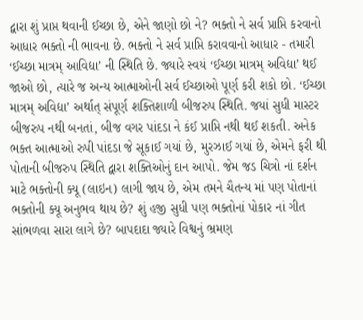દ્વારા શું પ્રાપ્ત થવાની ઈચ્છા છે, એને જાણો છો ને? ભક્તો ને સર્વ પ્રાપ્તિ કરવાનો આધાર ભક્તો ની ભાવના છે. ભક્તો ને સર્વ પ્રાપ્તિ કરાવવાનો આધાર - તમારી ‘ઈચ્છા માત્રમ્ આવિદ્યા’ ની સ્થિતિ છે. જ્યારે સ્વયં ‘ઈચ્છા માત્રમ્ અવિદ્યા’ થઈ જાઓ છો, ત્યારે જ અન્ય આત્માઓની સર્વ ઈચ્છાઓ પૂર્ણ કરી શકો છો. ‘ઈચ્છા માત્રમ્ અવિદ્યા’ અર્થાત્ સંપૂર્ણ શક્તિશાળી બીજરુપ સ્થિતિ. જયાં સુધી માસ્ટર બીજરુપ નથી બનતાં, બીજ વગર પાંદડા ને કંઈ પ્રાપ્તિ નથી થઈ શકતી. અનેક ભક્ત આત્માઓ રુપી પાંદડા જે સૂકાઈ ગયાં છે, મુરઝાઈ ગયાં છે, એમને ફરી થી પોતાની બીજરુપ સ્થિતિ દ્વારા શક્તિઓનું દાન આપો. જેમ જડ ચિત્રો નાં દર્શન માટે ભક્તોની ક્યૂ (લાઇન) લાગી જાય છે, એમ તમને ચૈતન્ય માં પણ પોતાનાં ભક્તોની ક્યૂ અનુભવ થાય છે? શું હજી સુધી પણ ભક્તોનાં પોકાર નાં ગીત સાંભળવા સારા લાગે છે? બાપદાદા જ્યારે વિશ્વનું ભ્રમણ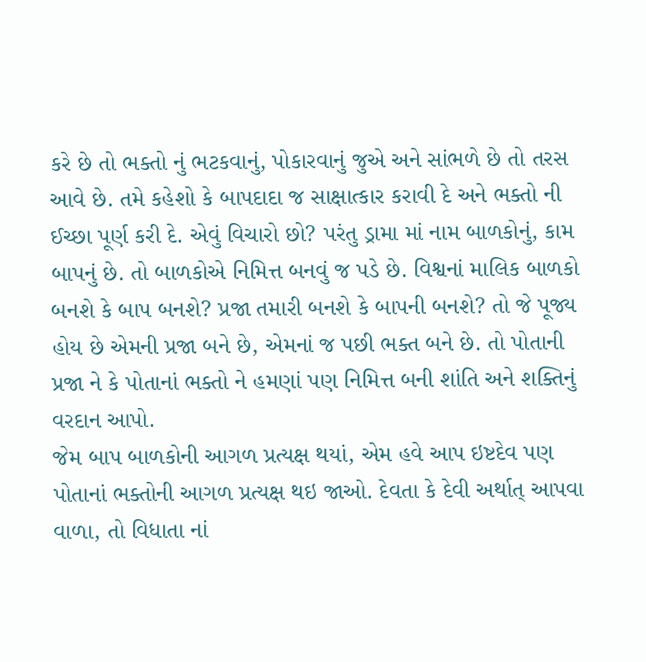કરે છે તો ભક્તો નું ભટકવાનું, પોકારવાનું જુએ અને સાંભળે છે તો તરસ આવે છે. તમે કહેશો કે બાપદાદા જ સાક્ષાત્કાર કરાવી દે અને ભક્તો ની ઈચ્છા પૂર્ણ કરી દે. એવું વિચારો છો? પરંતુ ડ્રામા માં નામ બાળકોનું, કામ બાપનું છે. તો બાળકોએ નિમિત્ત બનવું જ પડે છે. વિશ્વનાં માલિક બાળકો બનશે કે બાપ બનશે? પ્રજા તમારી બનશે કે બાપની બનશે? તો જે પૂજ્ય હોય છે એમની પ્રજા બને છે, એમનાં જ પછી ભક્ત બને છે. તો પોતાની પ્રજા ને કે પોતાનાં ભક્તો ને હમણાં પણ નિમિત્ત બની શાંતિ અને શક્તિનું વરદાન આપો.
જેમ બાપ બાળકોની આગળ પ્રત્યક્ષ થયાં, એમ હવે આપ ઇષ્ટદેવ પણ પોતાનાં ભક્તોની આગળ પ્રત્યક્ષ થઇ જાઓ. દેવતા કે દેવી અર્થાત્ આપવા વાળા, તો વિધાતા નાં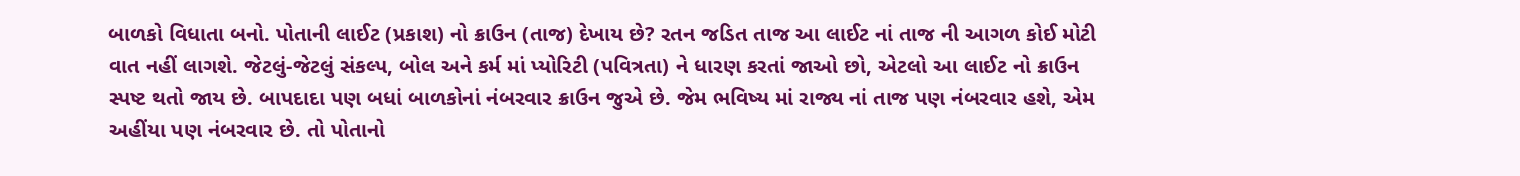બાળકો વિધાતા બનો. પોતાની લાઈટ (પ્રકાશ) નો ક્રાઉન (તાજ) દેખાય છે? રતન જડિત તાજ આ લાઈટ નાં તાજ ની આગળ કોઈ મોટી વાત નહીં લાગશે. જેટલું-જેટલું સંકલ્પ, બોલ અને કર્મ માં પ્યોરિટી (પવિત્રતા) ને ધારણ કરતાં જાઓ છો, એટલો આ લાઈટ નો ક્રાઉન સ્પષ્ટ થતો જાય છે. બાપદાદા પણ બધાં બાળકોનાં નંબરવાર ક્રાઉન જુએ છે. જેમ ભવિષ્ય માં રાજ્ય નાં તાજ પણ નંબરવાર હશે, એમ અહીંયા પણ નંબરવાર છે. તો પોતાનો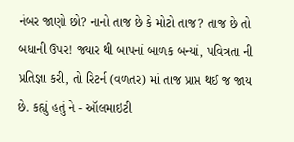નંબર જાણો છો? નાનો તાજ છે કે મોટો તાજ? તાજ છે તો બધાની ઉપર! જ્યાર થી બાપનાં બાળક બન્યાં, પવિત્રતા ની પ્રતિજ્ઞા કરી, તો રિટર્ન (વળતર) માં તાજ પ્રાપ્ત થઈ જ જાય છે. કહ્યું હતું ને - ઑલમાઇટી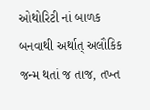ઓથોરિટી નાં બાળક બનવાથી અર્થાત્ અલૌકિક જન્મ થતાં જ તાજ, તખ્ત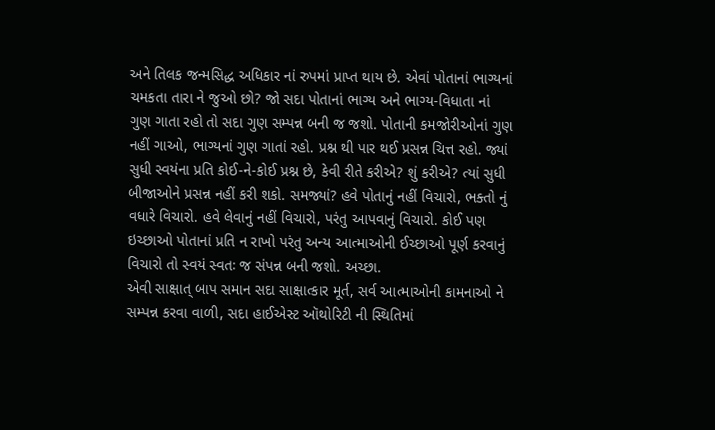અને તિલક જન્મસિદ્ધ અધિકાર નાં રુપમાં પ્રાપ્ત થાય છે. એવાં પોતાનાં ભાગ્યનાં ચમકતા તારા ને જુઓ છો? જો સદા પોતાનાં ભાગ્ય અને ભાગ્ય-વિધાતા નાં ગુણ ગાતા રહો તો સદા ગુણ સમ્પન્ન બની જ જશો. પોતાની કમજોરીઓનાં ગુણ નહીં ગાઓ, ભાગ્યનાં ગુણ ગાતાં રહો. પ્રશ્ન થી પાર થઈ પ્રસન્ન ચિત્ત રહો. જ્યાં સુધી સ્વયંના પ્રતિ કોઈ-ને-કોઈ પ્રશ્ન છે, કેવી રીતે કરીએ? શું કરીએ? ત્યાં સુધી બીજાઓને પ્રસન્ન નહીં કરી શકો. સમજ્યાં? હવે પોતાનું નહીં વિચારો, ભક્તો નું વધારે વિચારો. હવે લેવાનું નહીં વિચારો, પરંતુ આપવાનું વિચારો. કોઈ પણ ઇચ્છાઓ પોતાનાં પ્રતિ ન રાખો પરંતુ અન્ય આત્માઓની ઈચ્છાઓ પૂર્ણ કરવાનું વિચારો તો સ્વયં સ્વતઃ જ સંપન્ન બની જશો. અચ્છા.
એવી સાક્ષાત્ બાપ સમાન સદા સાક્ષાત્કાર મૂર્ત, સર્વ આત્માઓની કામનાઓ ને સમ્પન્ન કરવા વાળી, સદા હાઈએસ્ટ ઑથોરિટી ની સ્થિતિમાં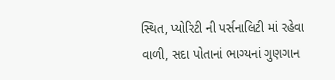સ્થિત, પ્યોરિટી ની પર્સનાલિટી માં રહેવા વાળી, સદા પોતાનાં ભાગ્યનાં ગુણગાન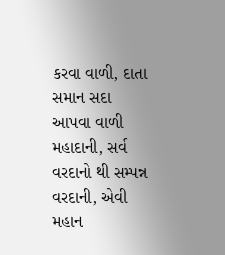કરવા વાળી, દાતા સમાન સદા આપવા વાળી મહાદાની, સર્વ વરદાનો થી સમ્પન્ન વરદાની, એવી મહાન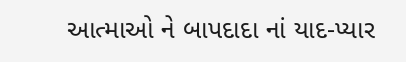આત્માઓ ને બાપદાદા નાં યાદ-પ્યાર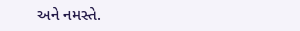અને નમસ્તે.